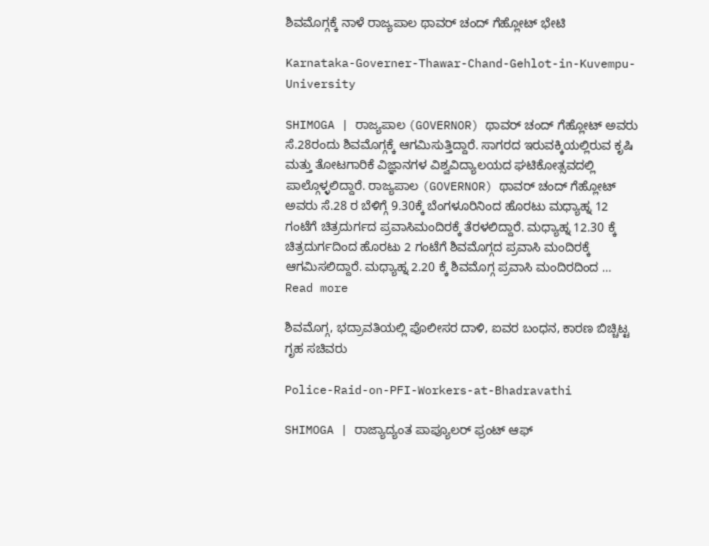ಶಿವಮೊಗ್ಗಕ್ಕೆ ನಾಳೆ ರಾಜ್ಯಪಾಲ ಥಾವರ್ ಚಂದ್ ಗೆಹ್ಲೋಟ್ ಭೇಟಿ

Karnataka-Governer-Thawar-Chand-Gehlot-in-Kuvempu-University

SHIMOGA | ರಾಜ್ಯಪಾಲ (GOVERNOR) ಥಾವರ್ ಚಂದ್ ಗೆಹ್ಲೋಟ್ ಅವರು ಸೆ.28ರಂದು ಶಿವಮೊಗ್ಗಕ್ಕೆ ಆಗಮಿಸುತ್ತಿದ್ದಾರೆ. ಸಾಗರದ ಇರುವಕ್ಕಿಯಲ್ಲಿರುವ ಕೃಷಿ ಮತ್ತು ತೋಟಗಾರಿಕೆ ವಿಜ್ಞಾನಗಳ ವಿಶ್ವವಿದ್ಯಾಲಯದ ಘಟಿಕೋತ್ಸವದಲ್ಲಿ ಪಾಲ್ಗೊಳ್ಳಲಿದ್ದಾರೆ. ರಾಜ್ಯಪಾಲ (GOVERNOR) ಥಾವರ್ ಚಂದ್ ಗೆಹ್ಲೋಟ್ ಅವರು ಸೆ.28 ರ ಬೆಳಿಗ್ಗೆ 9.30ಕ್ಕೆ ಬೆಂಗಳೂರಿನಿಂದ ಹೊರಟು ಮಧ್ಯಾಹ್ನ 12 ಗಂಟೆಗೆ ಚಿತ್ರದುರ್ಗದ ಪ್ರವಾಸಿಮಂದಿರಕ್ಕೆ ತೆರಳಲಿದ್ದಾರೆ. ಮಧ್ಯಾಹ್ನ 12.30 ಕ್ಕೆ ಚಿತ್ರದುರ್ಗದಿಂದ ಹೊರಟು 2 ಗಂಟೆಗೆ ಶಿವಮೊಗ್ಗದ ಪ್ರವಾಸಿ ಮಂದಿರಕ್ಕೆ ಆಗಮಿಸಲಿದ್ದಾರೆ. ಮಧ್ಯಾಹ್ನ 2.20 ಕ್ಕೆ ಶಿವಮೊಗ್ಗ ಪ್ರವಾಸಿ ಮಂದಿರದಿಂದ … Read more

ಶಿವಮೊಗ್ಗ, ಭದ್ರಾವತಿಯಲ್ಲಿ ಪೊಲೀಸರ ದಾಳಿ, ಐವರ ಬಂಧನ, ಕಾರಣ ಬಿಚ್ಚಿಟ್ಟ ಗೃಹ ಸಚಿವರು

Police-Raid-on-PFI-Workers-at-Bhadravathi

SHIMOGA | ರಾಜ್ಯಾದ್ಯಂತ ಪಾಪ್ಯೂಲರ್ ಫ್ರಂಟ್ ಆಫ್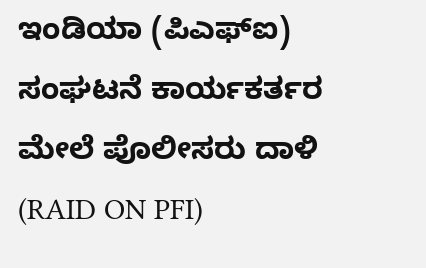ಇಂಡಿಯಾ (ಪಿಎಫ್ಐ) ಸಂಘಟನೆ ಕಾರ್ಯಕರ್ತರ ಮೇಲೆ ಪೊಲೀಸರು ದಾಳಿ (RAID ON PFI)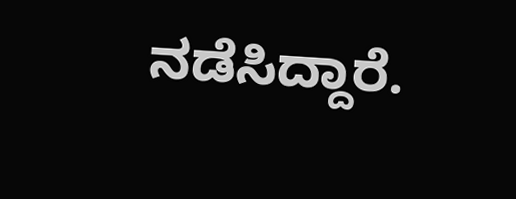ನಡೆಸಿದ್ದಾರೆ.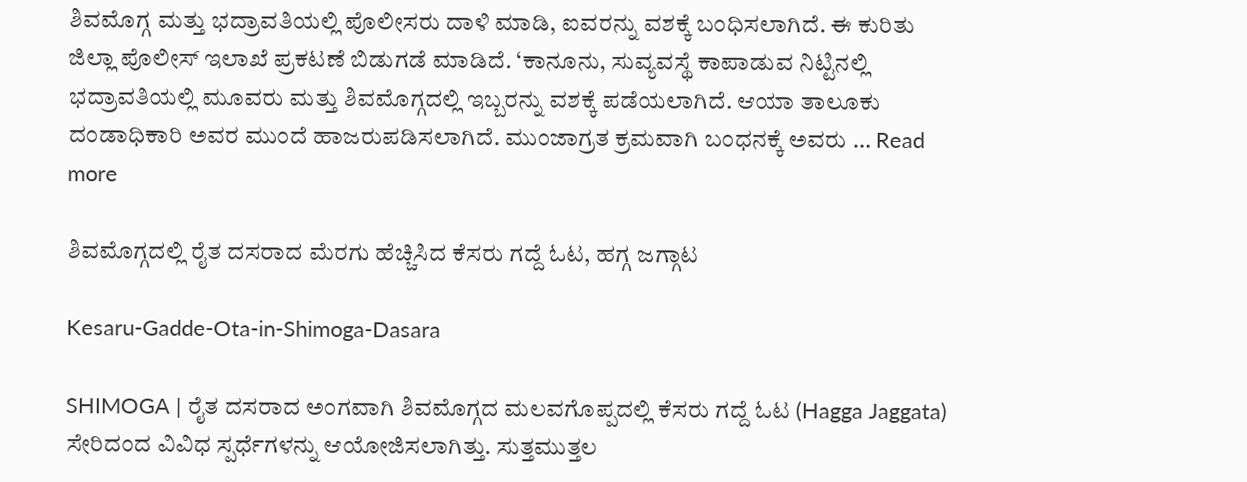ಶಿವಮೊಗ್ಗ ಮತ್ತು ಭದ್ರಾವತಿಯಲ್ಲಿ ಪೊಲೀಸರು ದಾಳಿ ಮಾಡಿ, ಐವರನ್ನು ವಶಕ್ಕೆ ಬಂಧಿಸಲಾಗಿದೆ. ಈ ಕುರಿತು ಜಿಲ್ಲಾ ಪೊಲೀಸ್ ಇಲಾಖೆ ಪ್ರಕಟಣೆ ಬಿಡುಗಡೆ ಮಾಡಿದೆ. ‘ಕಾನೂನು, ಸುವ್ಯವಸ್ಥೆ ಕಾಪಾಡುವ ನಿಟ್ಟಿನಲ್ಲಿ ಭದ್ರಾವತಿಯಲ್ಲಿ ಮೂವರು ಮತ್ತು ಶಿವಮೊಗ್ಗದಲ್ಲಿ ಇಬ್ಬರನ್ನು ವಶಕ್ಕೆ ಪಡೆಯಲಾಗಿದೆ. ಆಯಾ ತಾಲೂಕು ದಂಡಾಧಿಕಾರಿ ಅವರ ಮುಂದೆ ಹಾಜರುಪಡಿಸಲಾಗಿದೆ. ಮುಂಜಾಗ್ರತ ಕ್ರಮವಾಗಿ ಬಂಧನಕ್ಕೆ ಅವರು … Read more

ಶಿವಮೊಗ್ಗದಲ್ಲಿ ರೈತ ದಸರಾದ ಮೆರಗು ಹೆಚ್ಚಿಸಿದ ಕೆಸರು ಗದ್ದೆ ಓಟ, ಹಗ್ಗ ಜಗ್ಗಾಟ

Kesaru-Gadde-Ota-in-Shimoga-Dasara

SHIMOGA | ರೈತ ದಸರಾದ ಅಂಗವಾಗಿ ಶಿವಮೊಗ್ಗದ ಮಲವಗೊಪ್ಪದಲ್ಲಿ ಕೆಸರು ಗದ್ದೆ ಓಟ (Hagga Jaggata) ಸೇರಿದಂದ ವಿವಿಧ ಸ್ಪರ್ಧೆಗಳನ್ನು ಆಯೋಜಿಸಲಾಗಿತ್ತು. ಸುತ್ತಮುತ್ತಲ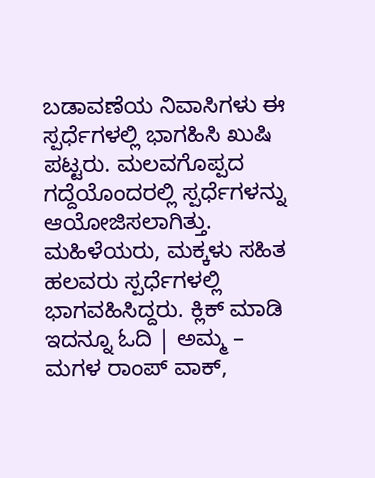ಬಡಾವಣೆಯ ನಿವಾಸಿಗಳು ಈ ಸ್ಪರ್ಧೆಗಳಲ್ಲಿ ಭಾಗಹಿಸಿ ಖುಷಿ ಪಟ್ಟರು. ಮಲವಗೊಪ್ಪದ ಗದ್ದೆಯೊಂದರಲ್ಲಿ ಸ್ಪರ್ಧೆಗಳನ್ನು ಆಯೋಜಿಸಲಾಗಿತ್ತು. ಮಹಿಳೆಯರು, ಮಕ್ಕಳು ಸಹಿತ ಹಲವರು ಸ್ಪರ್ಧೆಗಳಲ್ಲಿ ಭಾಗವಹಿಸಿದ್ದರು. ಕ್ಲಿಕ್ ಮಾಡಿ ಇದನ್ನೂ ಓದಿ | ಅಮ್ಮ – ಮಗಳ ರಾಂಪ್ ವಾಕ್,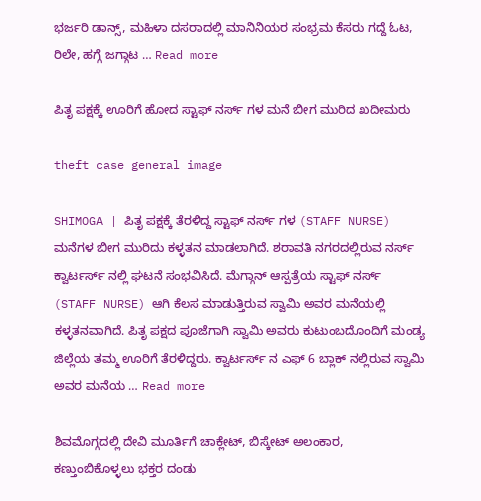ಭರ್ಜರಿ ಡಾನ್ಸ್, ಮಹಿಳಾ ದಸರಾದಲ್ಲಿ ಮಾನಿನಿಯರ ಸಂಭ್ರಮ ಕೆಸರು ಗದ್ದೆ ಓಟ, ರಿಲೇ, ಹಗ್ಗೆ ಜಗ್ಗಾಟ … Read more

ಪಿತೃ ಪಕ್ಷಕ್ಕೆ ಊರಿಗೆ ಹೋದ ಸ್ಟಾಫ್ ನರ್ಸ್ ಗಳ ಮನೆ ಬೀಗ ಮುರಿದ ಖದೀಮರು

theft case general image

SHIMOGA | ಪಿತೃ ಪಕ್ಷಕ್ಕೆ ತೆರಳಿದ್ದ ಸ್ಟಾಫ್ ನರ್ಸ್ ಗಳ (STAFF NURSE) ಮನೆಗಳ ಬೀಗ ಮುರಿದು ಕಳ್ಳತನ ಮಾಡಲಾಗಿದೆ. ಶರಾವತಿ ನಗರದಲ್ಲಿರುವ ನರ್ಸ್ ಕ್ವಾರ್ಟರ್ಸ್ ನಲ್ಲಿ ಘಟನೆ ಸಂಭವಿಸಿದೆ. ಮೆಗ್ಗಾನ್ ಆಸ್ಪತ್ರೆಯ ಸ್ಟಾಫ್ ನರ್ಸ್ (STAFF NURSE) ಆಗಿ ಕೆಲಸ ಮಾಡುತ್ತಿರುವ ಸ್ವಾಮಿ ಅವರ ಮನೆಯಲ್ಲಿ ಕಳ್ಳತನವಾಗಿದೆ. ಪಿತೃ ಪಕ್ಷದ ಪೂಜೆಗಾಗಿ ಸ್ವಾಮಿ ಅವರು ಕುಟುಂಬದೊಂದಿಗೆ ಮಂಡ್ಯ ಜಿಲ್ಲೆಯ ತಮ್ಮ ಊರಿಗೆ ತೆರಳಿದ್ದರು. ಕ್ವಾರ್ಟರ್ಸ್ ನ ಎಫ್ 6 ಬ್ಲಾಕ್ ನಲ್ಲಿರುವ ಸ್ವಾಮಿ ಅವರ ಮನೆಯ … Read more

ಶಿವಮೊಗ್ಗದಲ್ಲಿ ದೇವಿ ಮೂರ್ತಿಗೆ ಚಾಕ್ಲೇಟ್, ಬಿಸ್ಕೇಟ್ ಅಲಂಕಾರ, ಕಣ್ತುಂಬಿಕೊಳ್ಳಲು ಭಕ್ತರ ದಂಡು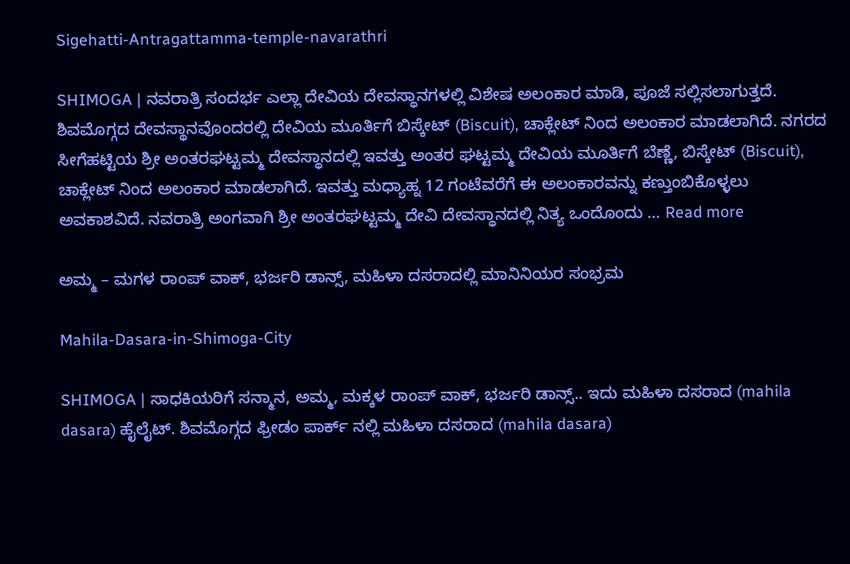Sigehatti-Antragattamma-temple-navarathri

SHIMOGA | ನವರಾತ್ರಿ ಸಂದರ್ಭ ಎಲ್ಲಾ ದೇವಿಯ ದೇವಸ್ಥಾನಗಳಲ್ಲಿ ವಿಶೇಷ ಅಲಂಕಾರ ಮಾಡಿ, ಪೂಜೆ ಸಲ್ಲಿಸಲಾಗುತ್ತದೆ. ಶಿವಮೊಗ್ಗದ ದೇವಸ್ಥಾನವೊಂದರಲ್ಲಿ ದೇವಿಯ ಮೂರ್ತಿಗೆ ಬಿಸ್ಕೇಟ್ (Biscuit), ಚಾಕ್ಲೇಟ್ ನಿಂದ ಅಲಂಕಾರ ಮಾಡಲಾಗಿದೆ. ನಗರದ ಸೀಗೆಹಟ್ಟಿಯ ಶ್ರೀ ಅಂತರಘಟ್ಟಮ್ಮ ದೇವಸ್ಥಾನದಲ್ಲಿ ಇವತ್ತು ಅಂತರ ಘಟ್ಟಮ್ಮ ದೇವಿಯ ಮೂರ್ತಿಗೆ ಬೆಣ್ಣೆ, ಬಿಸ್ಕೇಟ್ (Biscuit), ಚಾಕ್ಲೇಟ್ ನಿಂದ ಅಲಂಕಾರ ಮಾಡಲಾಗಿದೆ. ಇವತ್ತು ಮಧ್ಯಾಹ್ನ 12 ಗಂಟೆವರೆಗೆ ಈ ಅಲಂಕಾರವನ್ನು ಕಣ್ತುಂಬಿಕೊಳ್ಳಲು ಅವಕಾಶವಿದೆ. ನವರಾತ್ರಿ ಅಂಗವಾಗಿ ಶ್ರೀ ಅಂತರಘಟ್ಟಮ್ಮ ದೇವಿ ದೇವಸ್ಥಾನದಲ್ಲಿ ನಿತ್ಯ ಒಂದೊಂದು … Read more

ಅಮ್ಮ – ಮಗಳ ರಾಂಪ್ ವಾಕ್, ಭರ್ಜರಿ ಡಾನ್ಸ್, ಮಹಿಳಾ ದಸರಾದಲ್ಲಿ ಮಾನಿನಿಯರ ಸಂಭ್ರಮ

Mahila-Dasara-in-Shimoga-City

SHIMOGA | ಸಾಧಕಿಯರಿಗೆ ಸನ್ಮಾನ, ಅಮ್ಮ, ಮಕ್ಕಳ ರಾಂಪ್ ವಾಕ್, ಭರ್ಜರಿ ಡಾನ್ಸ್.. ಇದು ಮಹಿಳಾ ದಸರಾದ (mahila dasara) ಹೈಲೈಟ್. ಶಿವಮೊಗ್ಗದ ಫ್ರೀಡಂ ಪಾರ್ಕ್ ನಲ್ಲಿ ಮಹಿಳಾ ದಸರಾದ (mahila dasara)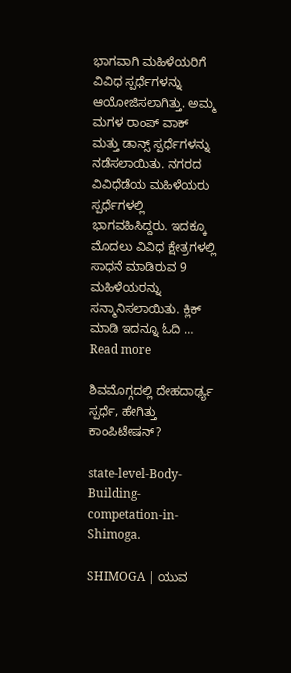ಭಾಗವಾಗಿ ಮಹಿಳೆಯರಿಗೆ ವಿವಿಧ ಸ್ಪರ್ಧೆಗಳನ್ನು ಆಯೋಜಿಸಲಾಗಿತ್ತು. ಅಮ್ಮ ಮಗಳ ರಾಂಪ್ ವಾಕ್ ಮತ್ತು ಡಾನ್ಸ್ ಸ್ಪರ್ಧೆಗಳನ್ನು ನಡೆಸಲಾಯಿತು. ನಗರದ ವಿವಿಧೆಡೆಯ ಮಹಿಳೆಯರು ಸ್ಪರ್ಧೆಗಳಲ್ಲಿ ಭಾಗವಹಿಸಿದ್ದರು. ಇದಕ್ಕೂ ಮೊದಲು ವಿವಿಧ ಕ್ಷೇತ್ರಗಳಲ್ಲಿ ಸಾಧನೆ ಮಾಡಿರುವ 9 ಮಹಿಳೆಯರನ್ನು ಸನ್ಮಾನಿಸಲಾಯಿತು. ಕ್ಲಿಕ್ ಮಾಡಿ ಇದನ್ನೂ ಓದಿ … Read more

ಶಿವಮೊಗ್ಗದಲ್ಲಿ ದೇಹದಾರ್ಢ್ಯ ಸ್ಪರ್ಧೆ, ಹೇಗಿತ್ತು ಕಾಂಪಿಟೇಷನ್?

state-level-Body-Building-competation-in-Shimoga.

SHIMOGA | ಯುವ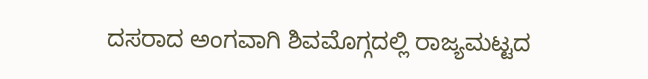ದಸರಾದ ಅಂಗವಾಗಿ ಶಿವಮೊಗ್ಗದಲ್ಲಿ ರಾಜ್ಯಮಟ್ಟದ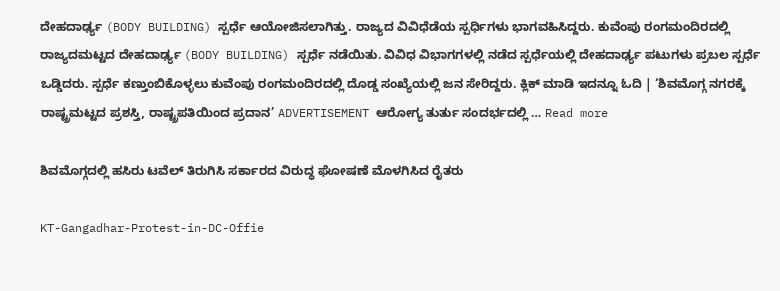ದೇಹದಾರ್ಢ್ಯ (BODY BUILDING) ಸ್ಪರ್ಧೆ ಆಯೋಜಿಸಲಾಗಿತ್ತು. ರಾಜ್ಯದ ವಿವಿಧೆಡೆಯ ಸ್ಪರ್ಧಿಗಳು ಭಾಗವಹಿಸಿದ್ದರು. ಕುವೆಂಪು ರಂಗಮಂದಿರದಲ್ಲಿ ರಾಜ್ಯದಮಟ್ಟದ ದೇಹದಾರ್ಢ್ಯ (BODY BUILDING) ಸ್ಪರ್ಧೆ ನಡೆಯಿತು. ವಿವಿಧ ವಿಭಾಗಗಳಲ್ಲಿ ನಡೆದ ಸ್ಪರ್ಧೆಯಲ್ಲಿ ದೇಹದಾರ್ಢ್ಯ ಪಟುಗಳು ಪ್ರಬಲ ಸ್ಪರ್ಧೆ ಒಡ್ಡಿದರು. ಸ್ಪರ್ಧೆ ಕಣ್ತುಂಬಿಕೊಳ್ಳಲು ಕುವೆಂಪು ರಂಗಮಂದಿರದಲ್ಲಿ ದೊಡ್ಡ ಸಂಖ್ಯೆಯಲ್ಲಿ ಜನ ಸೇರಿದ್ದರು. ಕ್ಲಿಕ್ ಮಾಡಿ ಇದನ್ನೂ ಓದಿ | ‘ಶಿವಮೊಗ್ಗ ನಗರಕ್ಕೆ ರಾಷ್ಟ್ರಮಟ್ಟದ ಪ್ರಶಸ್ತಿ, ರಾಷ್ಟ್ರಪತಿಯಿಂದ ಪ್ರದಾನ’ ADVERTISEMENT ಆರೋಗ್ಯ ತುರ್ತು ಸಂದರ್ಭದಲ್ಲಿ … Read more

ಶಿವಮೊಗ್ಗದಲ್ಲಿ ಹಸಿರು ಟವೆಲ್ ತಿರುಗಿಸಿ ಸರ್ಕಾರದ ವಿರುದ್ಧ ಘೋಷಣೆ ಮೊಳಗಿಸಿದ ರೈತರು

KT-Gangadhar-Protest-in-DC-Offie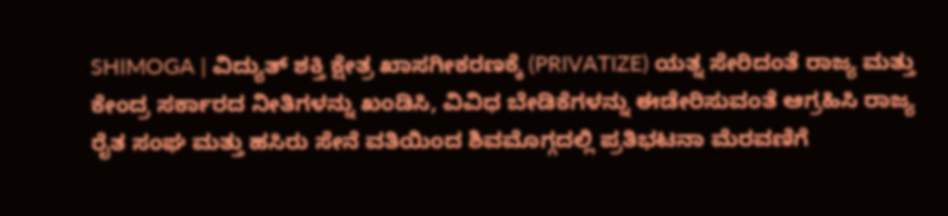SHIMOGA | ವಿದ್ಯುತ್ ಶಕ್ತಿ ಕ್ಷೇತ್ರ ಖಾಸಗೀಕರಣಕ್ಕೆ (PRIVATIZE) ಯತ್ನ ಸೇರಿದಂತೆ ರಾಜ್ಯ ಮತ್ತು ಕೇಂದ್ರ ಸರ್ಕಾರದ ನೀತಿಗಳನ್ನು ಖಂಡಿಸಿ, ವಿವಿಧ ಬೇಡಿಕೆಗಳನ್ನು ಈಡೇರಿಸುವಂತೆ ಆಗ್ರಹಿಸಿ ರಾಜ್ಯ ರೈತ ಸಂಘ ಮತ್ತು ಹಸಿರು ಸೇನೆ ವತಿಯಿಂದ ಶಿವಮೊಗ್ಗದಲ್ಲಿ ಪ್ರತಿಭಟನಾ ಮೆರವಣಿಗೆ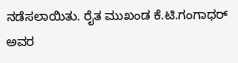ನಡೆಸಲಾಯಿತು. ರೈತ ಮುಖಂಡ ಕೆ.ಟಿ.ಗಂಗಾಧರ್ ಅವರ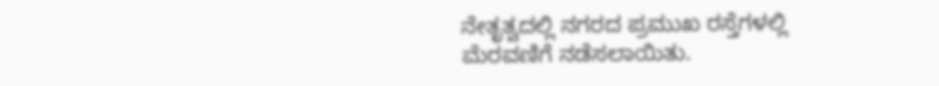ನೇತೃತ್ವದಲ್ಲಿ ನಗರದ ಪ್ರಮುಖ ರಸ್ತೆಗಳಲ್ಲಿ ಮೆರವಣಿಗೆ ನಡೆಸಲಾಯಿತು.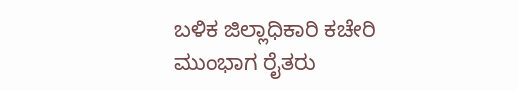ಬಳಿಕ ಜಿಲ್ಲಾಧಿಕಾರಿ ಕಚೇರಿ ಮುಂಭಾಗ ರೈತರು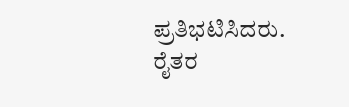ಪ್ರತಿಭಟಿಸಿದರು. ರೈತರ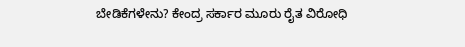ಬೇಡಿಕೆಗಳೇನು? ಕೇಂದ್ರ ಸರ್ಕಾರ ಮೂರು ರೈತ ವಿರೋಧಿ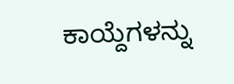ಕಾಯ್ದೆಗಳನ್ನು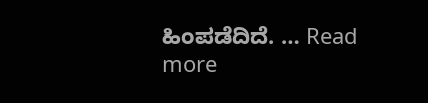ಹಿಂಪಡೆದಿದೆ. … Read more